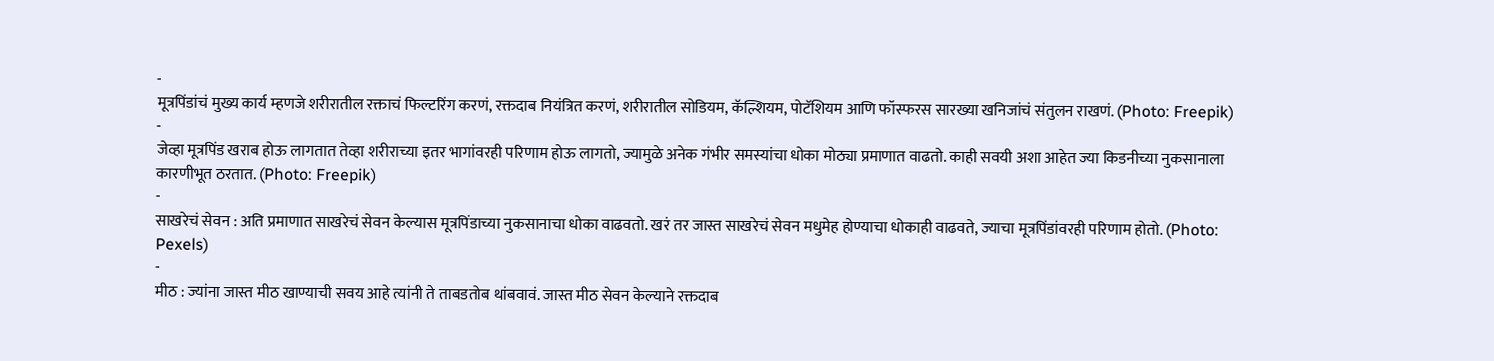-
मूत्रपिंडांचं मुख्य कार्य म्हणजे शरीरातील रक्ताचं फिल्टरिंग करणं, रक्तदाब नियंत्रित करणं, शरीरातील सोडियम, कॅल्शियम, पोटॅशियम आणि फॉस्फरस सारख्या खनिजांचं संतुलन राखणं. (Photo: Freepik)
-
जेव्हा मूत्रपिंड खराब होऊ लागतात तेव्हा शरीराच्या इतर भागांवरही परिणाम होऊ लागतो, ज्यामुळे अनेक गंभीर समस्यांचा धोका मोठ्या प्रमाणात वाढतो. काही सवयी अशा आहेत ज्या किडनीच्या नुकसानाला कारणीभूत ठरतात. (Photo: Freepik)
-
साखरेचं सेवन : अति प्रमाणात साखरेचं सेवन केल्यास मूत्रपिंडाच्या नुकसानाचा धोका वाढवतो. खरं तर जास्त साखरेचं सेवन मधुमेह होण्याचा धोकाही वाढवते, ज्याचा मूत्रपिंडांवरही परिणाम होतो. (Photo: Pexels)
-
मीठ : ज्यांना जास्त मीठ खाण्याची सवय आहे त्यांनी ते ताबडतोब थांबवावं. जास्त मीठ सेवन केल्याने रक्तदाब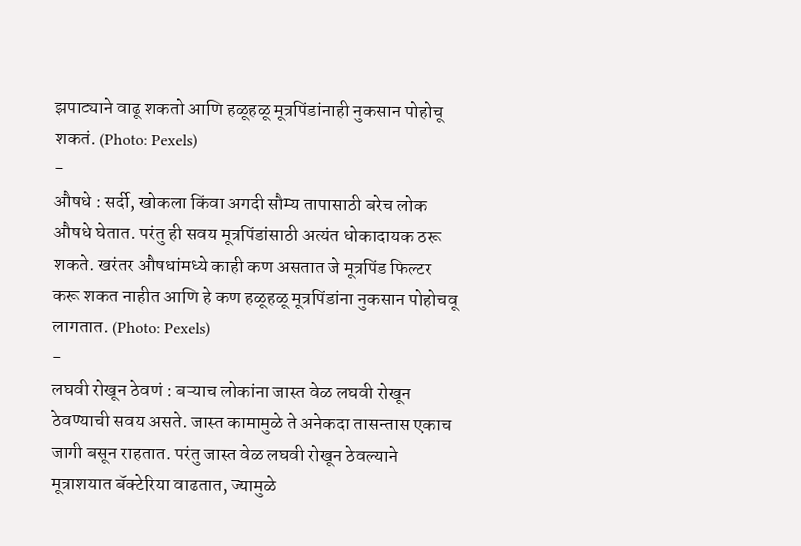झपाट्याने वाढू शकतो आणि हळूहळू मूत्रपिंडांनाही नुकसान पोहोचू शकतं. (Photo: Pexels)
-
औषधे : सर्दी, खोकला किंवा अगदी सौम्य तापासाठी बरेच लोक औषधे घेतात. परंतु ही सवय मूत्रपिंडांसाठी अत्यंत धोकादायक ठरू शकते. खरंतर औषधांमध्ये काही कण असतात जे मूत्रपिंड फिल्टर करू शकत नाहीत आणि हे कण हळूहळू मूत्रपिंडांना नुकसान पोहोचवू लागतात. (Photo: Pexels)
-
लघवी रोखून ठेवणं : बऱ्याच लोकांना जास्त वेळ लघवी रोखून ठेवण्याची सवय असते. जास्त कामामुळे ते अनेकदा तासन्तास एकाच जागी बसून राहतात. परंतु जास्त वेळ लघवी रोखून ठेवल्याने मूत्राशयात बॅक्टेरिया वाढतात, ज्यामुळे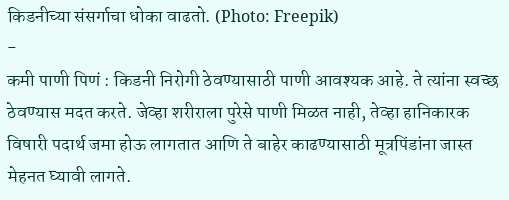किडनीच्या संसर्गाचा धोका वाढतो. (Photo: Freepik)
-
कमी पाणी पिणं : किडनी निरोगी ठेवण्यासाठी पाणी आवश्यक आहे. ते त्यांना स्वच्छ ठेवण्यास मदत करते. जेव्हा शरीराला पुरेसे पाणी मिळत नाही, तेव्हा हानिकारक विषारी पदार्थ जमा होऊ लागतात आणि ते बाहेर काढण्यासाठी मूत्रपिंडांना जास्त मेहनत घ्यावी लागते.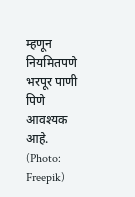म्हणून नियमितपणे भरपूर पाणी पिणे आवश्यक आहे. (Photo: Freepik)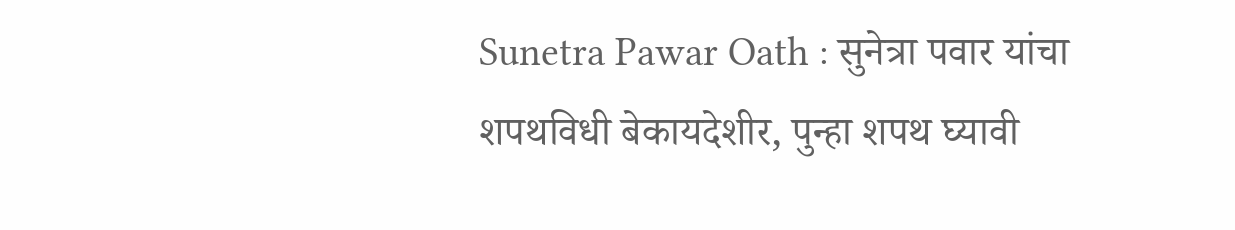Sunetra Pawar Oath : सुनेत्रा पवार यांचा शपथविधी बेकायदेशीर, पुन्हा शपथ घ्यावी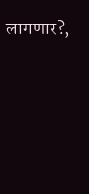लागणार?,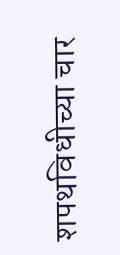शपथविधीच्या चार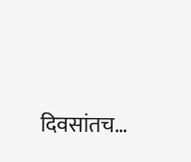दिवसांतच…